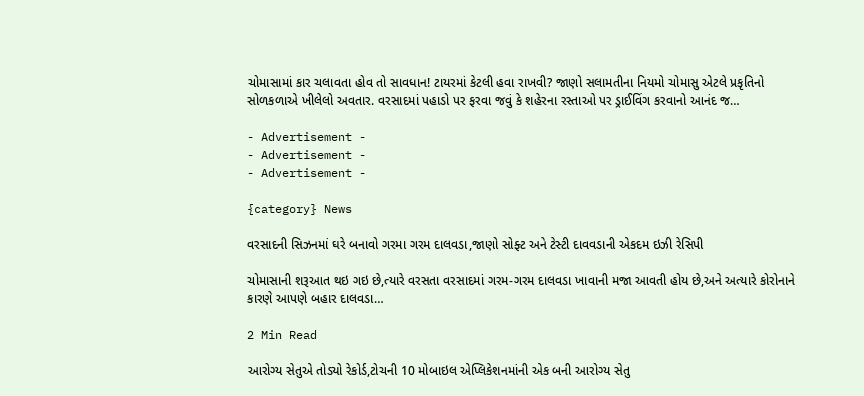ચોમાસામાં કાર ચલાવતા હોવ તો સાવધાન! ટાયરમાં કેટલી હવા રાખવી? જાણો સલામતીના નિયમો ચોમાસુ એટલે પ્રકૃતિનો સોળકળાએ ખીલેલો અવતાર. વરસાદમાં પહાડો પર ફરવા જવું કે શહેરના રસ્તાઓ પર ડ્રાઈવિંગ કરવાનો આનંદ જ…

- Advertisement -
- Advertisement -
- Advertisement -

{category} News

વરસાદની સિઝનમાં ઘરે બનાવો ગરમા ગરમ દાલવડા,જાણો સોફ્ટ અને ટેસ્ટી દાવવડાની એકદમ ઇઝી રેસિપી

ચોમાસાની શરૂઆત થઇ ગઇ છે,ત્યારે વરસતા વરસાદમાં ગરમ-ગરમ દાલવડા ખાવાની મજા આવતી હોય છે,અને અત્યારે કોરોનાને કારણે આપણે બહાર દાલવડા…

2 Min Read

આરોગ્ય સેતુએ તોડ્યો રેકોર્ડ,ટોચની 10 મોબાઇલ એપ્લિકેશનમાંની એક બની આરોગ્ય સેતુ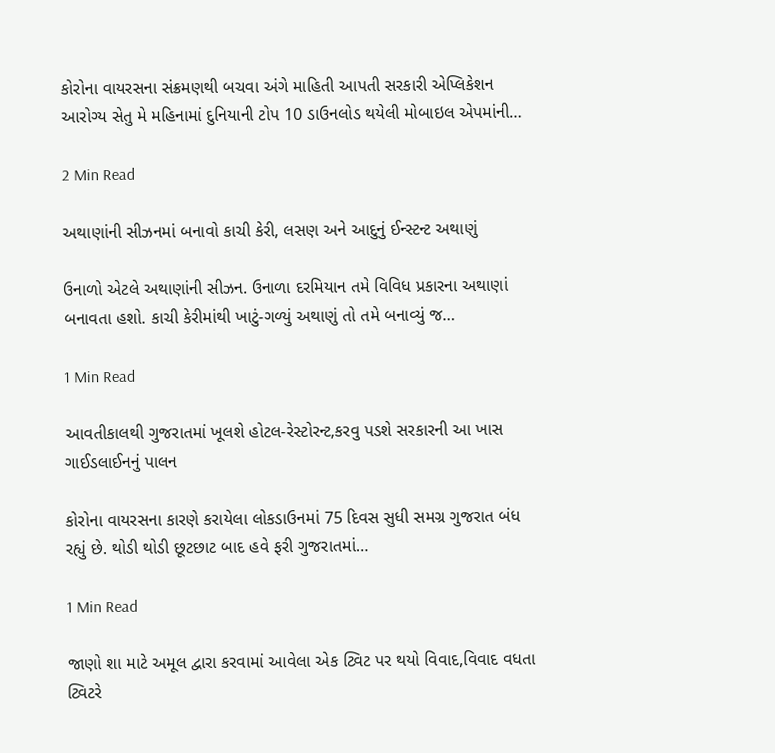કોરોના વાયરસના સંક્રમણથી બચવા અંગે માહિતી આપતી સરકારી એપ્લિકેશન આરોગ્ય સેતુ મે મહિનામાં દુનિયાની ટોપ 10 ડાઉનલોડ થયેલી મોબાઇલ એપમાંની…

2 Min Read

અથાણાંની સીઝનમાં બનાવો કાચી કેરી, લસણ અને આદુનું ઈન્સ્ટન્ટ અથાણું

ઉનાળો એટલે અથાણાંની સીઝન. ઉનાળા દરમિયાન તમે વિવિધ પ્રકારના અથાણાં બનાવતા હશો. કાચી કેરીમાંથી ખાટું-ગળ્યું અથાણું તો તમે બનાવ્યું જ…

1 Min Read

આવતીકાલથી ગુજરાતમાં ખૂલશે હોટલ-રેસ્ટોરન્ટ,કરવુ પડશે સરકારની આ ખાસ ગાઈડલાઈનનું પાલન

કોરોના વાયરસના કારણે કરાયેલા લોકડાઉનમાં 75 દિવસ સુધી સમગ્ર ગુજરાત બંધ રહ્યું છે. થોડી થોડી છૂટછાટ બાદ હવે ફરી ગુજરાતમાં…

1 Min Read

જાણો શા માટે અમૂલ દ્વારા કરવામાં આવેલા એક ટ્વિટ પર થયો વિવાદ,વિવાદ વધતા ટ્વિટરે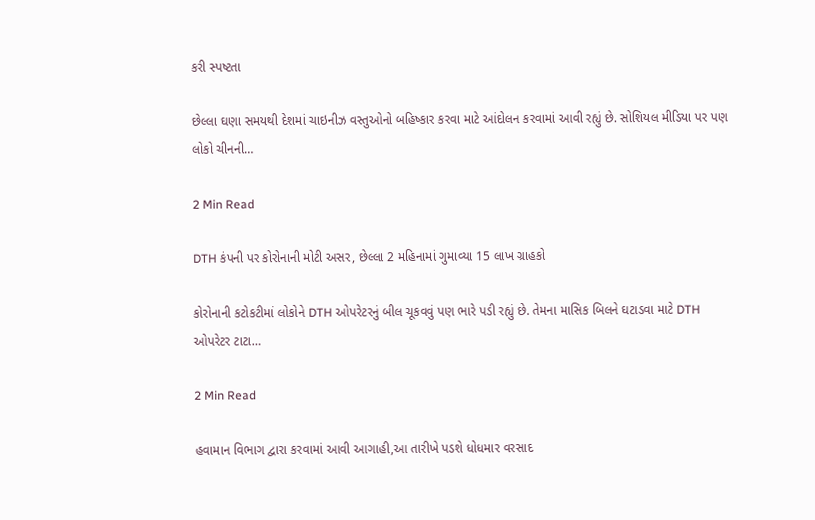કરી સ્પષ્ટતા

છેલ્લા ઘણા સમયથી દેશમાં ચાઇનીઝ વસ્તુઓનો બહિષ્કાર કરવા માટે આંદોલન કરવામાં આવી રહ્યું છે. સોશિયલ મીડિયા પર પણ લોકો ચીનની…

2 Min Read

DTH કંપની પર કોરોનાની મોટી અસર, છેલ્લા 2 મહિનામાં ગુમાવ્યા 15 લાખ ગ્રાહકો

કોરોનાની કટોકટીમાં લોકોને DTH ઓપરેટરનું બીલ ચૂકવવું પણ ભારે પડી રહ્યું છે. તેમના માસિક બિલને ઘટાડવા માટે DTH ઓપરેટર ટાટા…

2 Min Read

હવામાન વિભાગ દ્વારા કરવામાં આવી આગાહી,આ તારીખે પડશે ધોધમાર વરસાદ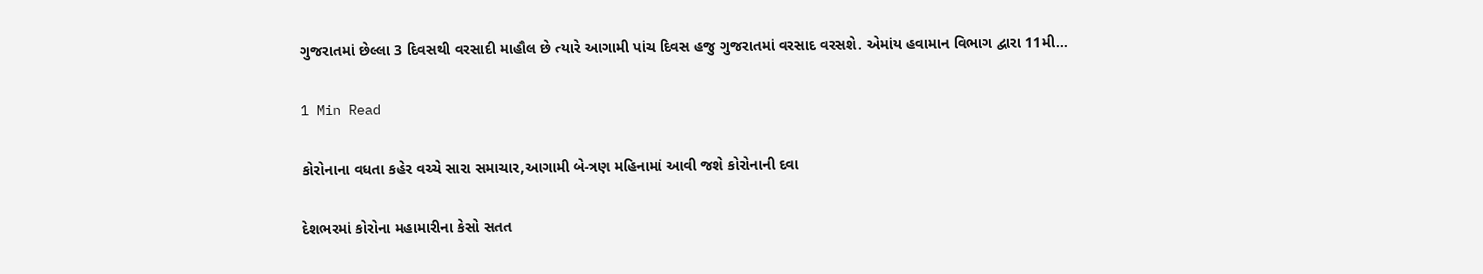ગુજરાતમાં છેલ્લા 3 દિવસથી વરસાદી માહૌલ છે ત્યારે આગામી પાંચ દિવસ હજુ ગુજરાતમાં વરસાદ વરસશે. એમાંય હવામાન વિભાગ દ્વારા 11મી…

1 Min Read

કોરોનાના વધતા કહેર વચ્ચે સારા સમાચાર,આગામી બે-ત્રણ મહિનામાં આવી જશે કોરોનાની દવા

દેશભરમાં કોરોના મહામારીના કેસો સતત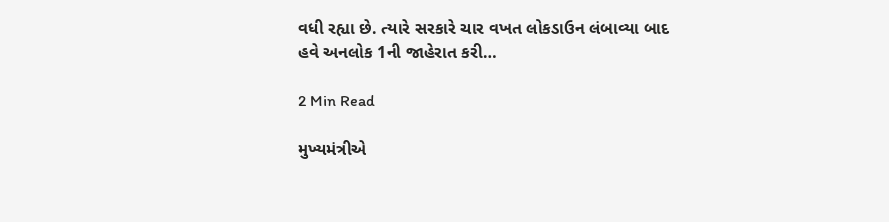વધી રહ્યા છે. ત્યારે સરકારે ચાર વખત લોકડાઉન લંબાવ્યા બાદ હવે અનલોક 1ની જાહેરાત કરી…

2 Min Read

મુખ્યમંત્રીએ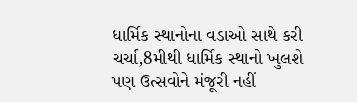ધાર્મિક સ્થાનોના વડાઓ સાથે કરી ચર્ચા,8મીથી ધાર્મિક સ્થાનો ખુલશે પણ ઉત્સવોને મંજૂરી નહીં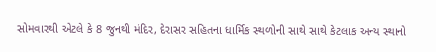સોમવારથી એટલે કે 8 જુનથી મંદિર, દેરાસર સહિતના ધાર્મિક સ્થળોની સાથે સાથે કેટલાક અન્ય સ્થાનો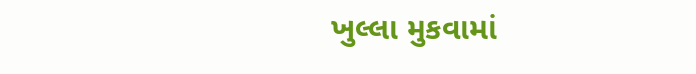ખુલ્લા મુકવામાં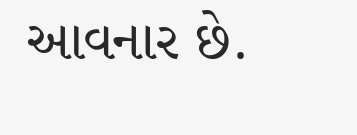આવનાર છે.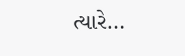ત્યારે…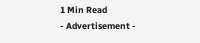1 Min Read
- Advertisement -